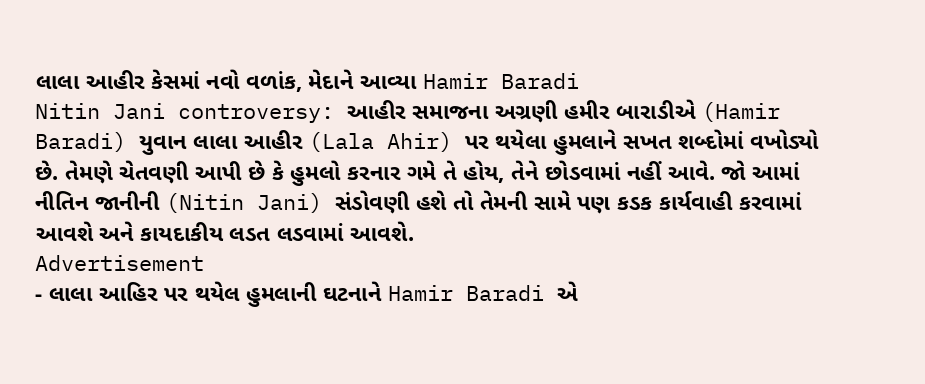લાલા આહીર કેસમાં નવો વળાંક, મેદાને આવ્યા Hamir Baradi
Nitin Jani controversy: આહીર સમાજના અગ્રણી હમીર બારાડીએ (Hamir Baradi) યુવાન લાલા આહીર (Lala Ahir) પર થયેલા હુમલાને સખત શબ્દોમાં વખોડ્યો છે. તેમણે ચેતવણી આપી છે કે હુમલો કરનાર ગમે તે હોય, તેને છોડવામાં નહીં આવે. જો આમાં નીતિન જાનીની (Nitin Jani) સંડોવણી હશે તો તેમની સામે પણ કડક કાર્યવાહી કરવામાં આવશે અને કાયદાકીય લડત લડવામાં આવશે.
Advertisement
- લાલા આહિર પર થયેલ હુમલાની ઘટનાને Hamir Baradi એ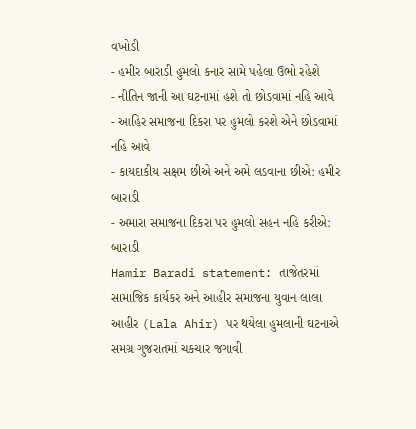વખોડી
- હમીર બારાડી હુમલો કનાર સામે પહેલા ઉભો રહેશે
- નીતિન જાની આ ઘટનામાં હશે તો છોડવામાં નહિ આવે
- આહિર સમાજના દિકરા પર હુમલો કરશે એને છોડવામાં નહિ આવે
- કાયદાકીય સક્ષમ છીએ અને અમે લડવાના છીએ: હમીર બારાડી
- અમારા સમાજના દિકરા પર હુમલો સહન નહિ કરીએ: બારાડી
Hamir Baradi statement: તાજેતરમાં સામાજિક કાર્યકર અને આહીર સમાજના યુવાન લાલા આહીર (Lala Ahir) પર થયેલા હુમલાની ઘટનાએ સમગ્ર ગુજરાતમાં ચકચાર જગાવી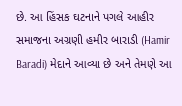છે. આ હિંસક ઘટનાને પગલે આહીર સમાજના અગ્રણી હમીર બારાડી (Hamir Baradi) મેદાને આવ્યા છે અને તેમણે આ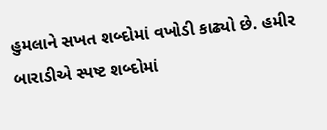હુમલાને સખત શબ્દોમાં વખોડી કાઢ્યો છે. હમીર બારાડીએ સ્પષ્ટ શબ્દોમાં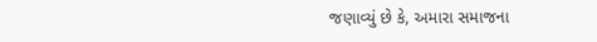જણાવ્યું છે કે, અમારા સમાજના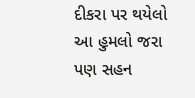દીકરા પર થયેલો આ હુમલો જરા પણ સહન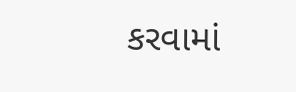કરવામાં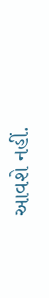આવશે નહીં.